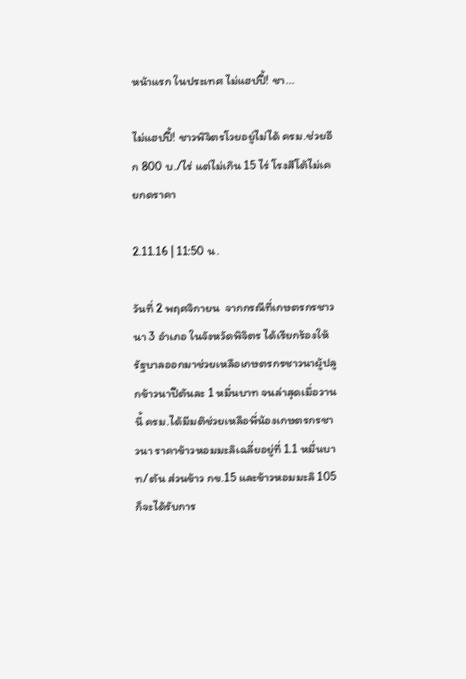หน้าแรก ในประเทศ ไม่แฮปปี้! ชา...

ไม่แฮปปี้! ชาวพิจิตรโวยอยู่ไม่ได้ ครม.ช่วยอีก 800 บ./ไร่ แต่ไม่เกิน 15 ไร่ โรงสีโต้ไม่เคยกดราคา

2.11.16 | 11:50 น.

วันที่ 2 พฤศจิกายน  จากกรณีที่เกษตรกรชาวนา 3 อำเภอ ในจังหวัดพิจิตร ได้เรียกร้องให้รัฐบาลออกมาช่วยเหลือเกษตรกรชาวนาผู้ปลูกข้าวนาปีตันละ 1 หมื่นบาท จนล่าสุดเมื่อวานนี้ ครม.ได้มีมติช่วยเหลือพี่น้องเกษตรกรชาวนา ราคาข้าวหอมมะลิเฉลี่ยอยู่ที่ 1.1 หมื่นบาท/ตัน ส่วนข้าว กข.15 และข้าวหอมมะลิ 105 ก็จะได้รับการ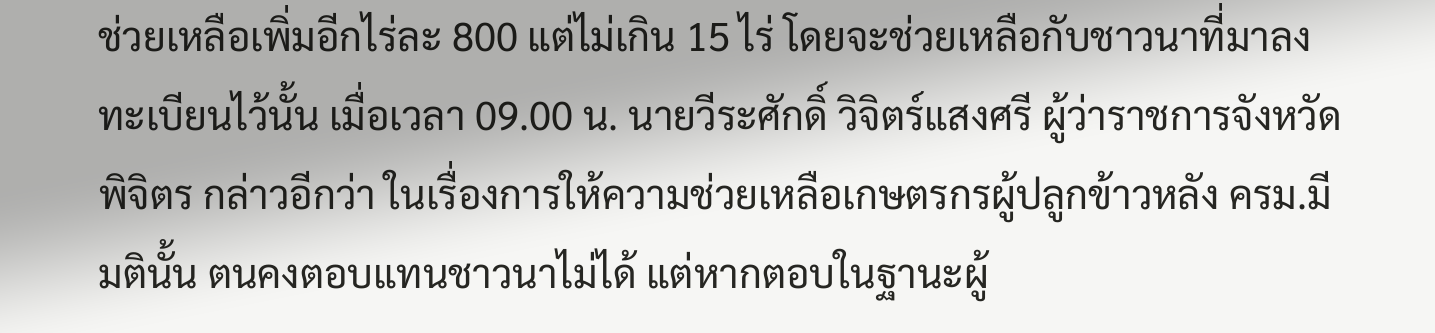ช่วยเหลือเพิ่มอีกไร่ละ 800 แต่ไม่เกิน 15 ไร่ โดยจะช่วยเหลือกับชาวนาที่มาลงทะเบียนไว้นั้น เมื่อเวลา 09.00 น. นายวีระศักดิ์ วิจิตร์แสงศรี ผู้ว่าราชการจังหวัดพิจิตร กล่าวอีกว่า ในเรื่องการให้ความช่วยเหลือเกษตรกรผู้ปลูกข้าวหลัง ครม.มีมตินั้น ตนคงตอบแทนชาวนาไม่ได้ แต่หากตอบในฐานะผู้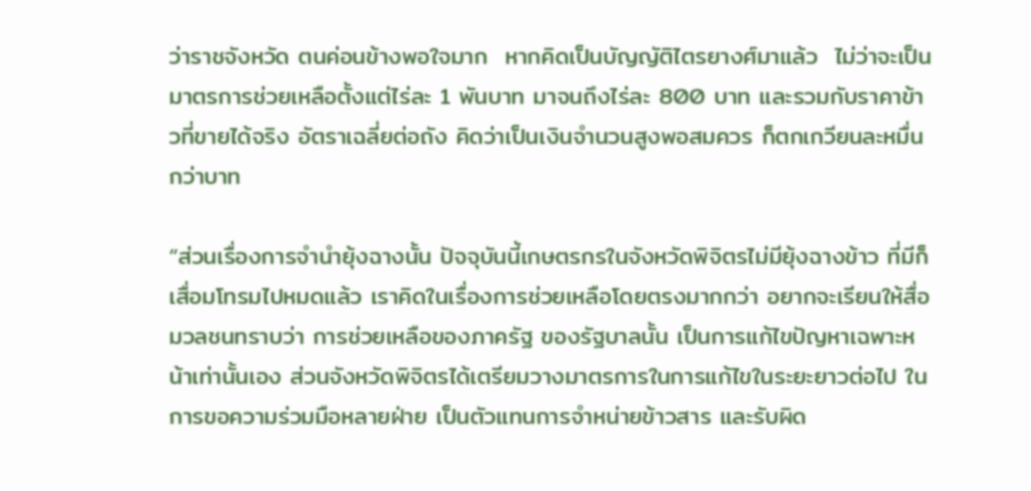ว่าราชจังหวัด ตนค่อนข้างพอใจมาก  หากคิดเป็นบัญญัติไตรยางศ์มาแล้ว  ไม่ว่าจะเป็นมาตรการช่วยเหลือตั้งแต่ไร่ละ 1 พันบาท มาจนถึงไร่ละ 800 บาท และรวมกับราคาข้าวที่ขายได้จริง อัตราเฉลี่ยต่อถัง คิดว่าเป็นเงินจำนวนสูงพอสมควร ก็ตกเกวียนละหมื่นกว่าบาท

“ส่วนเรื่องการจำนำยุ้งฉางนั้น ปัจจุบันนี้เกษตรกรในจังหวัดพิจิตรไม่มียุ้งฉางข้าว ที่มีก็เสื่อมโทรมไปหมดแล้ว เราคิดในเรื่องการช่วยเหลือโดยตรงมากกว่า อยากจะเรียนให้สื่อมวลชนทราบว่า การช่วยเหลือของภาครัฐ ของรัฐบาลนั้น เป็นการแก้ไขปัญหาเฉพาะหน้าเท่านั้นเอง ส่วนจังหวัดพิจิตรได้เตรียมวางมาตรการในการแก้ไขในระยะยาวต่อไป ในการขอความร่วมมือหลายฝ่าย เป็นตัวแทนการจำหน่ายข้าวสาร และรับผิด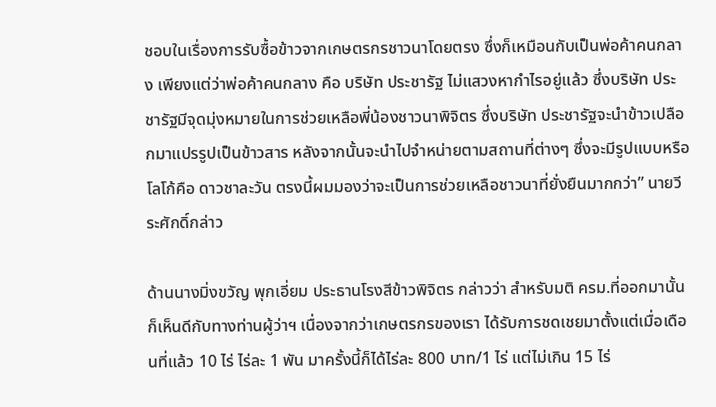ชอบในเรื่องการรับซื้อข้าวจากเกษตรกรชาวนาโดยตรง ซึ่งก็เหมือนกับเป็นพ่อค้าคนกลาง เพียงแต่ว่าพ่อค้าคนกลาง คือ บริษัท ประชารัฐ ไม่แสวงหากำไรอยู่แล้ว ซึ่งบริษัท ประชารัฐมีจุดมุ่งหมายในการช่วยเหลือพี่น้องชาวนาพิจิตร ซึ่งบริษัท ประชารัฐจะนำข้าวเปลือกมาแปรรูปเป็นข้าวสาร หลังจากนั้นจะนำไปจำหน่ายตามสถานที่ต่างๆ ซึ่งจะมีรูปแบบหรือโลโก้คือ ดาวชาละวัน ตรงนี้ผมมองว่าจะเป็นการช่วยเหลือชาวนาที่ยั่งยืนมากกว่า” นายวีระศักดิ์กล่าว

ด้านนางมิ่งขวัญ พุกเอี่ยม ประธานโรงสีข้าวพิจิตร กล่าวว่า สำหรับมติ ครม.ที่ออกมานั้น ก็เห็นดีกับทางท่านผู้ว่าฯ เนื่องจากว่าเกษตรกรของเรา ได้รับการชดเชยมาตั้งแต่เมื่อเดือนที่แล้ว 10 ไร่ ไร่ละ 1 พัน มาครั้งนี้ก็ได้ไร่ละ 800 บาท/1 ไร่ แต่ไม่เกิน 15 ไร่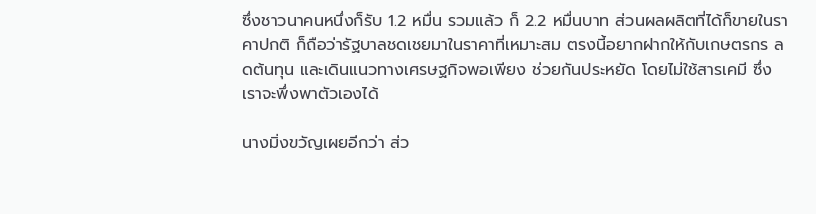ซึ่งชาวนาคนหนึ่งก็รับ 1.2 หมื่น รวมแล้ว ก็ 2.2 หมื่นบาท ส่วนผลผลิตที่ได้ก็ขายในราคาปกติ ก็ถือว่ารัฐบาลชดเชยมาในราคาที่เหมาะสม ตรงนี้อยากฝากให้กับเกษตรกร ลดต้นทุน และเดินแนวทางเศรษฐกิจพอเพียง ช่วยกันประหยัด โดยไม่ใช้สารเคมี ซึ่งเราจะพึ่งพาตัวเองได้

นางมิ่งขวัญเผยอีกว่า ส่ว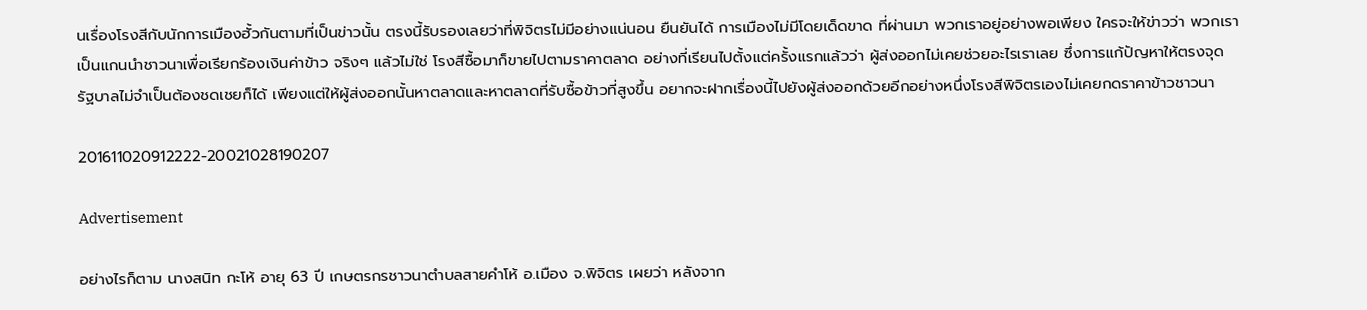นเรื่องโรงสีกับนักการเมืองฮั้วกันตามที่เป็นข่าวนั้น ตรงนี้รับรองเลยว่าที่พิจิตรไม่มีอย่างแน่นอน ยืนยันได้ การเมืองไม่มีโดยเด็ดขาด ที่ผ่านมา พวกเราอยู่อย่างพอเพียง ใครจะให้ข่าวว่า พวกเราเป็นแกนนำชาวนาเพื่อเรียกร้องเงินค่าข้าว จริงๆ แล้วไม่ใช่ โรงสีซื้อมาก็ขายไปตามราคาตลาด อย่างที่เรียนไปตั้งแต่ครั้งแรกแล้วว่า ผู้ส่งออกไม่เคยช่วยอะไรเราเลย ซึ่งการแก้ปัญหาให้ตรงจุด รัฐบาลไม่จำเป็นต้องชดเชยก็ได้ เพียงแต่ให้ผู้ส่งออกนั้นหาตลาดและหาตลาดที่รับซื้อข้าวที่สูงขึ้น อยากจะฝากเรื่องนี้ไปยังผู้ส่งออกด้วยอีกอย่างหนึ่งโรงสีพิจิตรเองไม่เคยกดราคาข้าวชาวนา

201611020912222-20021028190207

Advertisement

อย่างไรก็ตาม นางสนิท กะโห้ อายุ 63 ปี เกษตรกรชาวนาตำบลสายคำโห้ อ.เมือง จ.พิจิตร เผยว่า หลังจาก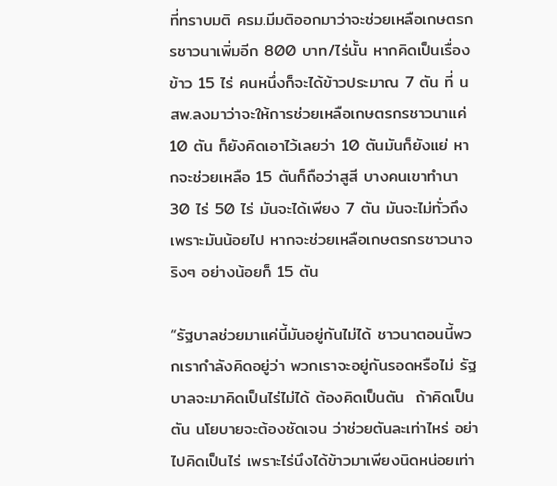ที่ทราบมติ ครม.มีมติออกมาว่าจะช่วยเหลือเกษตรกรชาวนาเพิ่มอีก 800 บาท/ไร่นั้น หากคิดเป็นเรื่องข้าว 15 ไร่ คนหนึ่งก็จะได้ข้าวประมาณ 7 ตัน ที่ นสพ.ลงมาว่าจะให้การช่วยเหลือเกษตรกรชาวนาแค่ 10 ตัน ก็ยังคิดเอาไว้เลยว่า 10 ตันมันก็ยังแย่ หากจะช่วยเหลือ 15 ตันก็ถือว่าสูสี บางคนเขาทำนา 30 ไร่ 50 ไร่ มันจะได้เพียง 7 ตัน มันจะไม่ทั่วถึง เพราะมันน้อยไป หากจะช่วยเหลือเกษตรกรชาวนาจริงๆ อย่างน้อยก็ 15 ตัน

“รัฐบาลช่วยมาแค่นี้มันอยู่กันไม่ได้ ชาวนาตอนนี้พวกเรากำลังคิดอยู่ว่า พวกเราจะอยู่กันรอดหรือไม่ รัฐบาลจะมาคิดเป็นไร่ไม่ได้ ต้องคิดเป็นตัน  ถ้าคิดเป็นตัน นโยบายจะต้องชัดเจน ว่าช่วยตันละเท่าไหร่ อย่าไปคิดเป็นไร่ เพราะไร่นึงได้ข้าวมาเพียงนิดหน่อยเท่า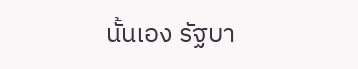นั้นเอง รัฐบา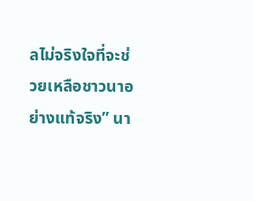ลไม่จริงใจที่จะช่วยเหลือชาวนาอย่างแท้จริง” นา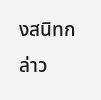งสนิทกล่าว